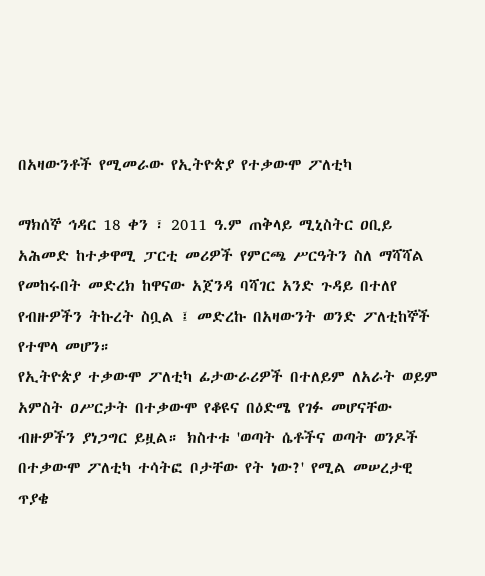በአዛውንቶች የሚመራው የኢትዮጵያ የተቃውሞ ፖለቲካ

ማክሰኞ ኅዳር 18 ቀን ፣ 2011 ዓ.ም ጠቅላይ ሚኒስትር ዐቢይ አሕመድ ከተቃዋሚ ፓርቲ መሪዎች የምርጫ ሥርዓትን ስለ ማሻሻል የመከሩበት መድረክ ከዋናው አጀንዳ ባሻገር አንድ ጉዳይ በተለየ የብዙዎችን ትኩረት ስቧል ፤ መድረኩ በአዛውንት ወንድ ፖለቲከኞች የተሞላ መሆን።
የኢትዮጵያ ተቃውሞ ፖለቲካ ፊታውራሪዎች በተለይም ለአራት ወይም አምስት ዐሥርታት በተቃውሞ የቆዩና በዕድሜ የገፉ መሆናቸው ብዙዎችን ያነጋግር ይዟል። ክስተቱ 'ወጣት ሴቶችና ወጣት ወንዶች በተቃውሞ ፖለቲካ ተሳትፎ ቦታቸው የት ነው?' የሚል መሠረታዊ ጥያቄ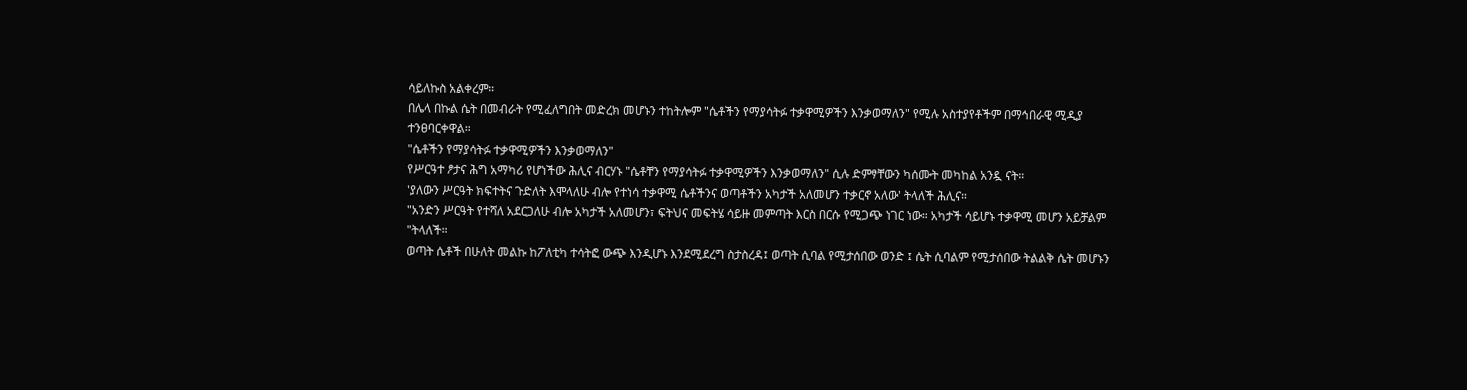ሳይለኩስ አልቀረም።
በሌላ በኩል ሴት በመብራት የሚፈለግበት መድረክ መሆኑን ተከትሎም "ሴቶችን የማያሳትፉ ተቃዋሚዎችን እንቃወማለን" የሚሉ አስተያየቶችም በማኅበራዊ ሚዲያ ተንፀባርቀዋል።
"ሴቶችን የማያሳትፉ ተቃዋሚዎችን እንቃወማለን"
የሥርዓተ ፆታና ሕግ አማካሪ የሆነችው ሕሊና ብርሃኑ "ሴቶቸን የማያሳትፉ ተቃዋሚዎችን እንቃወማለን" ሲሉ ድምፃቸውን ካሰሙት መካከል አንዷ ናት።
'ያለውን ሥርዓት ክፍተትና ጉድለት እሞላለሁ ብሎ የተነሳ ተቃዋሚ ሴቶችንና ወጣቶችን አካታች አለመሆን ተቃርኖ አለው' ትላለች ሕሊና።
"አንድን ሥርዓት የተሻለ አደርጋለሁ ብሎ አካታች አለመሆን፣ ፍትህና መፍትሄ ሳይዙ መምጣት እርስ በርሱ የሚጋጭ ነገር ነው። አካታች ሳይሆኑ ተቃዋሚ መሆን አይቻልም "ትላለች።
ወጣት ሴቶች በሁለት መልኩ ከፖለቲካ ተሳትፎ ውጭ እንዲሆኑ እንደሚደረግ ስታስረዳ፤ ወጣት ሲባል የሚታሰበው ወንድ ፤ ሴት ሲባልም የሚታሰበው ትልልቅ ሴት መሆኑን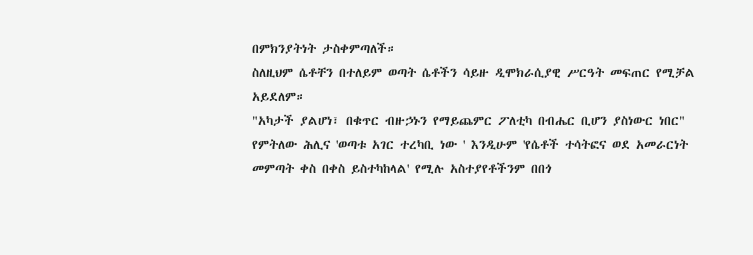በምክንያትነት ታስቀምጣለች።
ስለዚህም ሴቶቸን በተለይም ወጣት ሴቶችን ሳይዙ ዲሞክራሲያዊ ሥርዓት መፍጠር የሚቻል አይደለም።
"አካታች ያልሆነ፣ በቁጥር ብዙኃኑን የማይጨምር ፖለቲካ በብሔር ቢሆን ያስነውር ነበር" የምትለው ሕሊና 'ወጣቱ አገር ተረካቢ ነው ' እንዲሁም 'የሴቶች ተሳትፎና ወደ አመራርነት መምጣት ቀስ በቀስ ይስተካከላል' የሚሉ አስተያየቶችንም በበጎ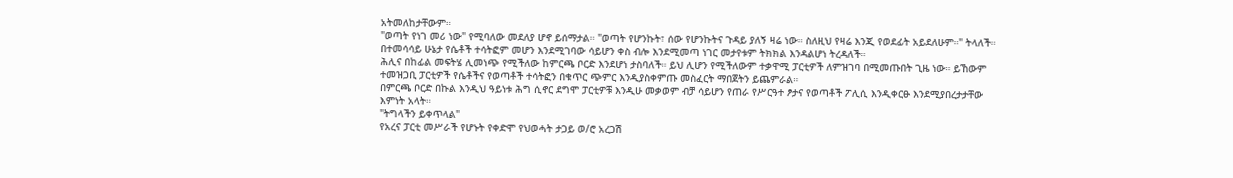አትመለከታቸውም።
"ወጣት የነገ መሪ ነው" የሚባለው መደለያ ሆኖ ይሰማታል። "ወጣት የሆንኩት፣ ሰው የሆንኩትና ጉዳይ ያለኝ ዛሬ ነው። ስለዚህ የዛሬ እንጂ የወደፊት አይደለሁም።" ትላለች። በተመሳሳይ ሁኔታ የሴቶች ተሳትፎም መሆን እንደሚገባው ሳይሆን ቀስ ብሎ እንደሚመጣ ነገር መታየቱም ትክክል እንዳልሆነ ትረዳለች።
ሕሊና በከፊል መፍትሄ ሊመነጭ የሚችለው ከምርጫ ቦርድ እንደሆነ ታስባለች። ይህ ሊሆን የሚችለውም ተቃዋሚ ፓርቲዎች ለምዝገባ በሚመጡበት ጊዜ ነው። ይኸውም ተመዝጋቢ ፓርቲዎች የሴቶችና የወጣቶች ተሳትፎን በቁጥር ጭምር እንዲያስቀምጡ መስፈርት ማበጀትን ይጨምራል።
በምርጫ ቦርድ በኩል እንዲህ ዓይነቱ ሕግ ሲኖር ደግሞ ፓርቲዎቹ እንዲሁ መቃወም ብቻ ሳይሆን የጠራ የሥርዓተ ፆታና የወጣቶች ፖሊሲ እንዲቀርፁ እንደሚያበረታታቸው እምነት አላት።
"ትግላችን ይቀጥላል"
የአረና ፓርቲ መሥራች የሆኑት የቀድሞ የህወሓት ታጋይ ወ/ሮ አረጋሽ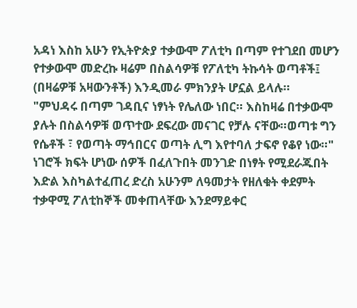አዳነ እስከ አሁን የኢትዮጵያ ተቃውሞ ፖለቲካ በጣም የተገደበ መሆን የተቃውሞ መድረኩ ዛሬም በስልሳዎቹ የፖለቲካ ትኩሳት ወጣቶች፤ (በዛሬዎቹ አዛውንቶች) እንዲመራ ምክንያት ሆኗል ይላሉ።
"ምህዳሩ በጣም ገዳቢና ነፃነት የሌለው ነበር። እስከዛሬ በተቃውሞ ያሉት በስልሳዎቹ ወጥተው ደፍረው መናገር የቻሉ ናቸው።ወጣቱ ግን የሴቶች ፣ የወጣት ማኅበርና ወጣት ሊግ እየተባለ ታፍኖ የቆየ ነው።"
ነገሮች ክፍት ሆነው ሰዎች በፈለጉበት መንገድ በነፃት የሚደራጁበት እድል እስካልተፈጠረ ድረስ አሁንም ለዓመታት የዘለቁት ቀደምት ተቃዋሚ ፖለቲከኞች መቀጠላቸው እንደማይቀር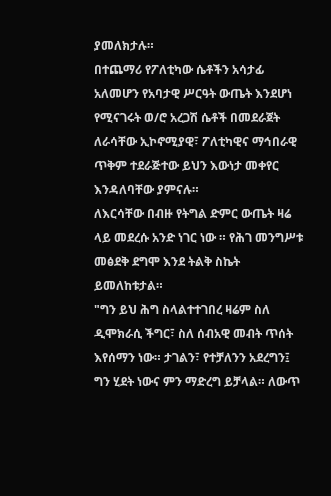ያመለክታሉ።
በተጨማሪ የፖለቲካው ሴቶችን አሳታፊ አለመሆን የአባታዊ ሥርዓት ውጤት እንደሆነ የሚናገሩት ወ/ሮ አረጋሽ ሴቶች በመደራጀት ለራሳቸው ኢኮኖሚያዊ፣ ፖለቲካዊና ማኅበራዊ ጥቅም ተደራጅተው ይህን እውነታ መቀየር እንዳለባቸው ያምናሉ።
ለእርሳቸው በብዙ የትግል ድምር ውጤት ዛሬ ላይ መደረሱ አንድ ነገር ነው ። የሕገ መንግሥቱ መፅደቅ ደግሞ እንደ ትልቅ ስኬት ይመለከቱታል።
"ግን ይህ ሕግ ስላልተተገበረ ዛሬም ስለ ዲሞክራሲ ችግር፣ ስለ ሰብአዊ መብት ጥሰት እየሰማን ነው። ታገልን፣ የተቻለንን አደረግን፤ ግን ሂደት ነውና ምን ማድረግ ይቻላል። ለውጥ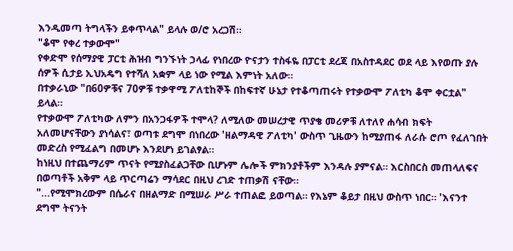እንዲመጣ ትግላችን ይቀጥላል" ይላሉ ወ/ሮ አረጋሽ።
"ቆሞ የቀረ ተቃውሞ"
የቀድሞ የሰማያዊ ፓርቲ ሕዝብ ግንኙነት ኃላፊ የነበረው ዮናታን ተስፋዬ በፓርቲ ደረጃ በአስተዳደር ወደ ላይ እየወጡ ያሉ ሰዎች ሲታይ ኢህአዴግ የተሻለ አቋም ላይ ነው የሚል እምነት አለው።
በተቃራኒው "በ60ዎቹና 70ዎቹ ተቃዋሚ ፖለቲከኞች በከፍተኛ ሁኔታ የተቆጣጠሩት የተቃውሞ ፖለቲካ ቆሞ ቀርቷል" ይላል።
የተቃውሞ ፖለቲካው ለምን በአንጋፋዎች ተሞላ? ለሚለው መሠረታዊ ጥያቄ መሪዎቹ ለተለየ ሐሳብ ክፍት አለመሆናቸውን ያነሳልና፣ ወጣቱ ደግሞ በነበረው 'ዘልማዳዊ ፖለቲካ' ውስጥ ጊዜውን ከሚያጠፋ ለራሱ ሮጦ የፈለገበት መድረስ የሚፈልግ በመሆኑ እንደሆነ ይገልፃል።
ከነዚህ በተጨማሪም ጥናት የሚያስፈልጋቸው ቢሆኑም ሌሎች ምክንያቶችም እንዳሉ ያምናል። እርስበርስ መጠላለፍና በወጣቶች አቅም ላይ ጥርጣሬን ማሳደር በዚህ ረገድ ተጠቃሽ ናቸው።
"...የሚሞክረውም በሴራና በዘልማድ በሚሠራ ሥራ ተጠልፎ ይወጣል። የእኔም ቆይታ በዚህ ውስጥ ነበር። 'እናንተ ደግሞ ትናንት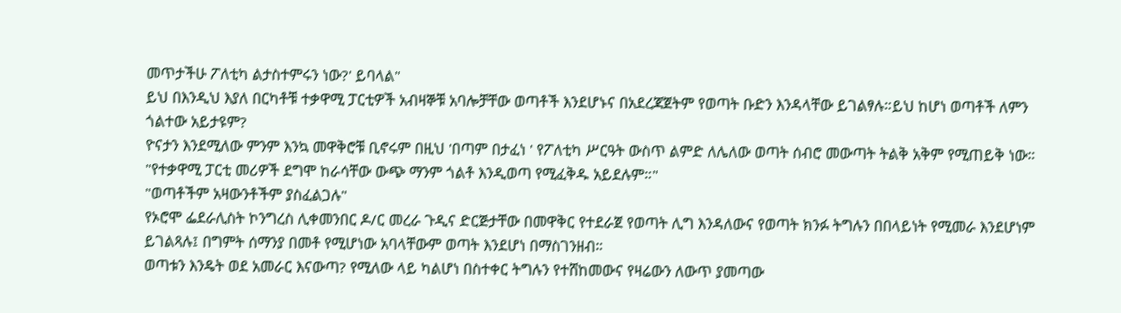መጥታችሁ ፖለቲካ ልታስተምሩን ነው?' ይባላል"
ይህ በእንዲህ እያለ በርካቶቹ ተቃዋሚ ፓርቲዎች አብዛኞቹ አባሎቻቸው ወጣቶች እንደሆኑና በአደረጃጀትም የወጣት ቡድን እንዳላቸው ይገልፃሉ።ይህ ከሆነ ወጣቶች ለምን ጎልተው አይታዩም?
ዮናታን እንደሚለው ምንም እንኳ መዋቅሮቹ ቢኖሩም በዚህ 'በጣም በታፈነ ' የፖለቲካ ሥርዓት ውስጥ ልምድ ለሌለው ወጣት ሰብሮ መውጣት ትልቅ አቅም የሚጠይቅ ነው። "የተቃዋሚ ፓርቲ መሪዎች ደግሞ ከራሳቸው ውጭ ማንም ጎልቶ እንዲወጣ የሚፈቅዱ አይደሉም።"
"ወጣቶችም አዛውንቶችም ያስፈልጋሉ"
የኦሮሞ ፌደራሊስት ኮንግረስ ሊቀመንበር ዶ/ር መረራ ጉዲና ድርጅታቸው በመዋቅር የተደራጀ የወጣት ሊግ እንዳለውና የወጣት ክንፉ ትግሉን በበላይነት የሚመራ እንደሆነም ይገልጻሉ፤ በግምት ሰማንያ በመቶ የሚሆነው አባላቸውም ወጣት እንደሆነ በማስገንዘብ።
ወጣቱን እንዴት ወደ አመራር እናውጣ? የሚለው ላይ ካልሆነ በስተቀር ትግሉን የተሸከመውና የዛሬውን ለውጥ ያመጣው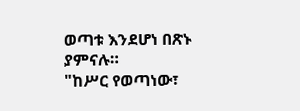ወጣቱ እንደሆነ በጽኑ ያምናሉ።
"ከሥር የወጣነው፣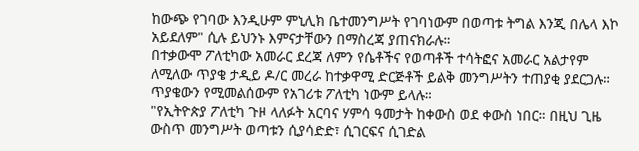ከውጭ የገባው እንዲሁም ምኒሊክ ቤተመንግሥት የገባነውም በወጣቱ ትግል እንጂ በሌላ እኮ አይደለም" ሲሉ ይህንኑ እምናታቸውን በማስረጃ ያጠናክራሉ።
በተቃውሞ ፖለቲካው አመራር ደረጃ ለምን የሴቶችና የወጣቶች ተሳትፎና አመራር አልታየም ለሚለው ጥያቄ ታዲይ ዶ/ር መረራ ከተቃዋሚ ድርጅቶች ይልቅ መንግሥትን ተጠያቂ ያደርጋሉ።
ጥያቄውን የሚመልሰውም የአገሪቱ ፖለቲካ ነውም ይላሉ።
"የኢትዮጵያ ፖለቲካ ጉዞ ላለፉት አርባና ሃምሳ ዓመታት ከቀውስ ወደ ቀውስ ነበር። በዚህ ጊዜ ውስጥ መንግሥት ወጣቱን ሲያሳድድ፣ ሲገርፍና ሲገድል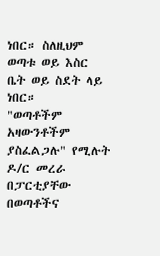ነበር። ስለዚህም ወጣቱ ወይ እስር ቤት ወይ ስደት ላይ ነበር።
"ወጣቶችም አዛውንቶችም ያስፈልጋሉ" የሚሉት ዶ/ር መረራ በፓርቲያቸው በወጣቶችና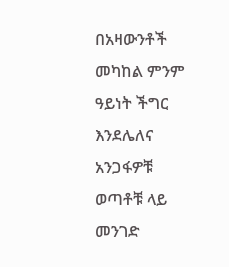በአዛውንቶች መካከል ምንም ዓይነት ችግር እንደሌለና አንጋፋዎቹ ወጣቶቹ ላይ መንገድ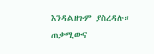እንዳልዘጉም ያስረዳሉ።
ጠቃሚውና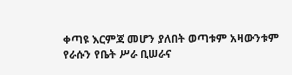ቀጣዩ እርምጃ መሆን ያለበት ወጣቱም አዛውንቱም የራሱን የቤት ሥራ ቢሠራና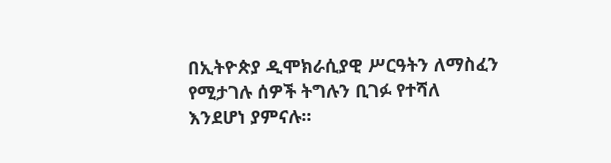በኢትዮጵያ ዲሞክራሲያዊ ሥርዓትን ለማስፈን የሚታገሉ ሰዎች ትግሉን ቢገፉ የተሻለ እንደሆነ ያምናሉ።